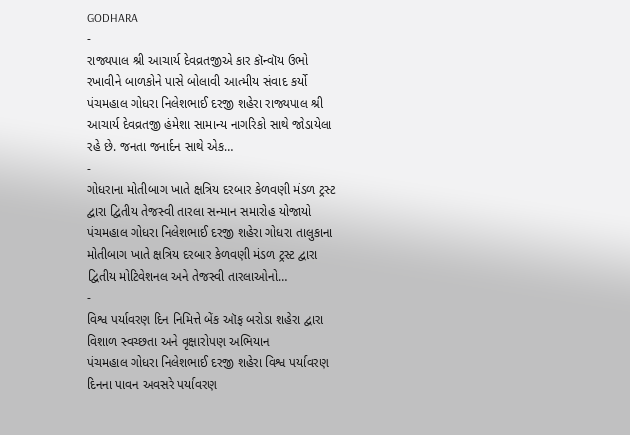GODHARA
-
રાજ્યપાલ શ્રી આચાર્ય દેવવ્રતજીએ કાર કૉન્વૉય ઉભો રખાવીને બાળકોને પાસે બોલાવી આત્મીય સંવાદ કર્યો
પંચમહાલ ગોધરા નિલેશભાઈ દરજી શહેરા રાજ્યપાલ શ્રી આચાર્ય દેવવ્રતજી હંમેશા સામાન્ય નાગરિકો સાથે જોડાયેલા રહે છે. જનતા જનાર્દન સાથે એક…
-
ગોધરાના મોતીબાગ ખાતે ક્ષત્રિય દરબાર કેળવણી મંડળ ટ્રસ્ટ દ્વારા દ્વિતીય તેજસ્વી તારલા સન્માન સમારોહ યોજાયો
પંચમહાલ ગોધરા નિલેશભાઈ દરજી શહેરા ગોધરા તાલુકાના મોતીબાગ ખાતે ક્ષત્રિય દરબાર કેળવણી મંડળ ટ્રસ્ટ દ્વારા દ્વિતીય મોટિવેશનલ અને તેજસ્વી તારલાઓનો…
-
વિશ્વ પર્યાવરણ દિન નિમિત્તે બેંક ઑફ બરોડા શહેરા દ્વારા વિશાળ સ્વચ્છતા અને વૃક્ષારોપણ અભિયાન
પંચમહાલ ગોધરા નિલેશભાઈ દરજી શહેરા વિશ્વ પર્યાવરણ દિનના પાવન અવસરે પર્યાવરણ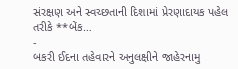સંરક્ષણ અને સ્વચ્છતાની દિશામાં પ્રેરણાદાયક પહેલ તરીકે **બેંક…
-
બકરી ઈદના તહેવારને અનુલક્ષીને જાહેરનામુ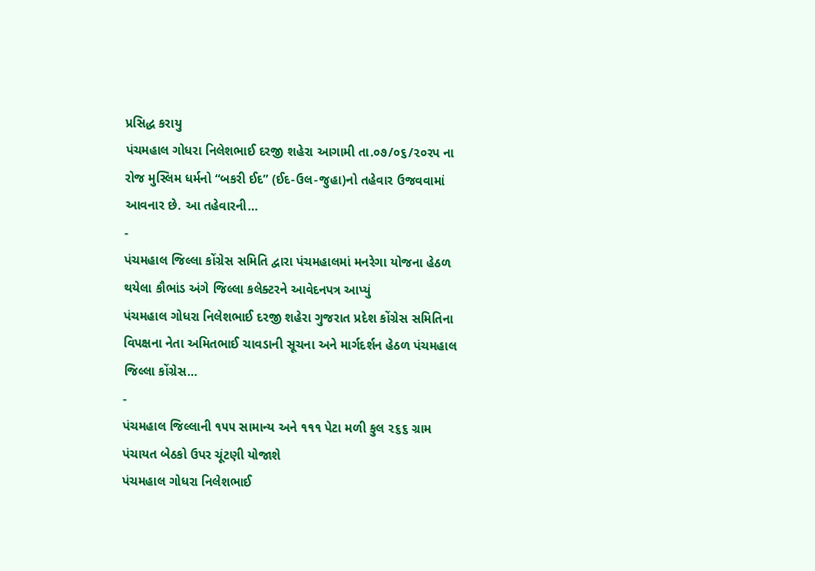પ્રસિદ્ધ કરાયુ
પંચમહાલ ગોધરા નિલેશભાઈ દરજી શહેરા આગામી તા.૦૭/૦૬/૨૦રપ ના રોજ મુસ્લિમ ધર્મનો “બકરી ઈદ” (ઈદ-ઉલ-જુહા)નો તહેવાર ઉજવવામાં આવનાર છે. આ તહેવારની…
-
પંચમહાલ જિલ્લા કોંગ્રેસ સમિતિ દ્વારા પંચમહાલમાં મનરેગા યોજના હેઠળ થયેલા કૌભાંડ અંગે જિલ્લા કલેક્ટરને આવેદનપત્ર આપ્યું
પંચમહાલ ગોધરા નિલેશભાઈ દરજી શહેરા ગુજરાત પ્રદેશ કોંગ્રેસ સમિતિના વિપક્ષના નેતા અમિતભાઈ ચાવડાની સૂચના અને માર્ગદર્શન હેઠળ પંચમહાલ જિલ્લા કોંગ્રેસ…
-
પંચમહાલ જિલ્લાની ૧૫૫ સામાન્ય અને ૧૧૧ પેટા મળી કુલ ૨૬૬ ગ્રામ પંચાયત બેઠકો ઉપર ચૂંટણી યોજાશે
પંચમહાલ ગોધરા નિલેશભાઈ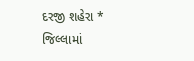દરજી શહેરા * જિલ્લામાં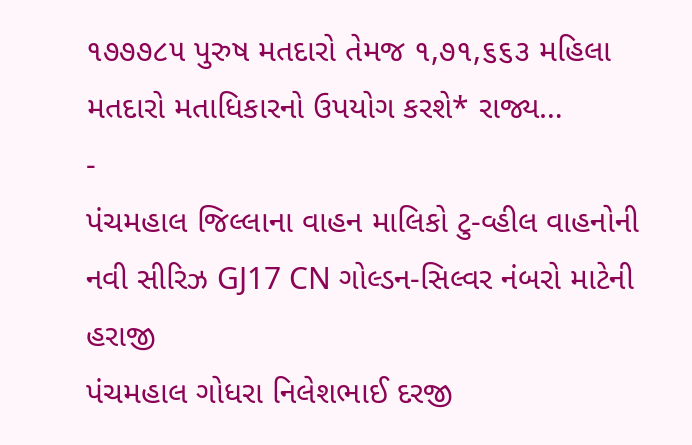૧૭૭૭૮૫ પુરુષ મતદારો તેમજ ૧,૭૧,૬૬૩ મહિલા મતદારો મતાધિકારનો ઉપયોગ કરશે* રાજ્ય…
-
પંચમહાલ જિલ્લાના વાહન માલિકો ટુ-વ્હીલ વાહનોની નવી સીરિઝ GJ17 CN ગોલ્ડન-સિલ્વર નંબરો માટેની હરાજી
પંચમહાલ ગોધરા નિલેશભાઈ દરજી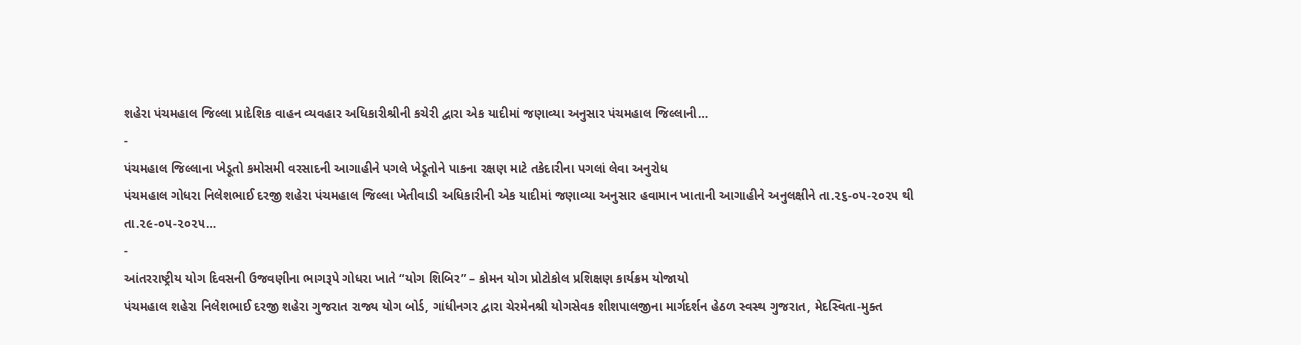શહેરા પંચમહાલ જિલ્લા પ્રાદેશિક વાહન વ્યવહાર અધિકારીશ્રીની કચેરી દ્વારા એક યાદીમાં જણાવ્યા અનુસાર પંચમહાલ જિલ્લાની…
-
પંચમહાલ જિલ્લાના ખેડૂતો કમોસમી વરસાદની આગાહીને પગલે ખેડૂતોને પાકના રક્ષણ માટે તકેદારીના પગલાં લેવા અનુરોધ
પંચમહાલ ગોધરા નિલેશભાઈ દરજી શહેરા પંચમહાલ જિલ્લા ખેતીવાડી અધિકારીની એક યાદીમાં જણાવ્યા અનુસાર હવામાન ખાતાની આગાહીને અનુલક્ષીને તા.૨૬-૦૫-૨૦૨૫ થી તા.૨૯-૦૫-૨૦૨૫…
-
આંતરરાષ્ટ્રીય યોગ દિવસની ઉજવણીના ભાગરૂપે ગોધરા ખાતે “યોગ શિબિર” – કોમન યોગ પ્રોટોકોલ પ્રશિક્ષણ કાર્યક્રમ યોજાયો
પંચમહાલ શહેરા નિલેશભાઈ દરજી શહેરા ગુજરાત રાજ્ય યોગ બોર્ડ, ગાંધીનગર દ્વારા ચેરમેનશ્રી યોગસેવક શીશપાલજીના માર્ગદર્શન હેઠળ સ્વસ્થ ગુજરાત, મેદસ્વિતા-મુક્ત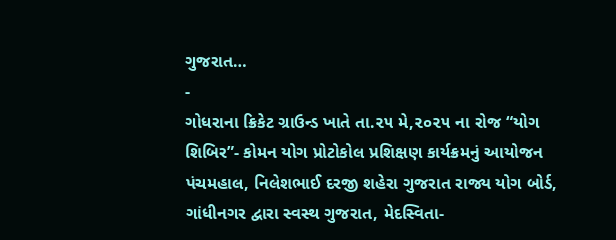ગુજરાત…
-
ગોધરાના ક્રિકેટ ગ્રાઉન્ડ ખાતે તા.૨૫ મે,૨૦૨૫ ના રોજ “યોગ શિબિર”- કોમન યોગ પ્રોટોકોલ પ્રશિક્ષણ કાર્યક્રમનું આયોજન
પંચમહાલ, નિલેશભાઈ દરજી શહેરા ગુજરાત રાજ્ય યોગ બોર્ડ, ગાંધીનગર દ્વારા સ્વસ્થ ગુજરાત, મેદસ્વિતા-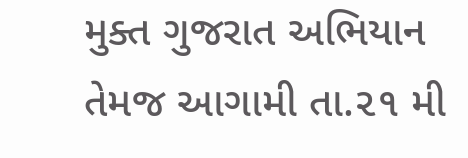મુક્ત ગુજરાત અભિયાન તેમજ આગામી તા.૨૧ મી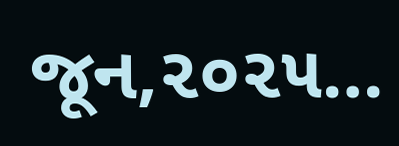જૂન,૨૦૨૫…